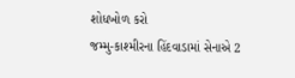શોધખોળ કરો
જમ્મુ-કાશ્મીરના હિંદવાડામાં સેનાએ 2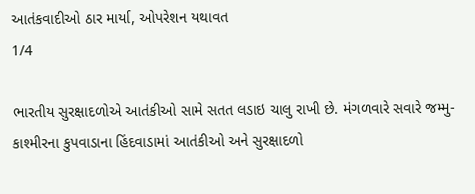આતંકવાદીઓ ઠાર માર્યા, ઓપરેશન યથાવત
1/4

ભારતીય સુરક્ષાદળોએ આતંકીઓ સામે સતત લડાઇ ચાલુ રાખી છે. મંગળવારે સવારે જમ્મુ-કાશ્મીરના કુપવાડાના હિંદવાડામાં આતંકીઓ અને સુરક્ષાદળો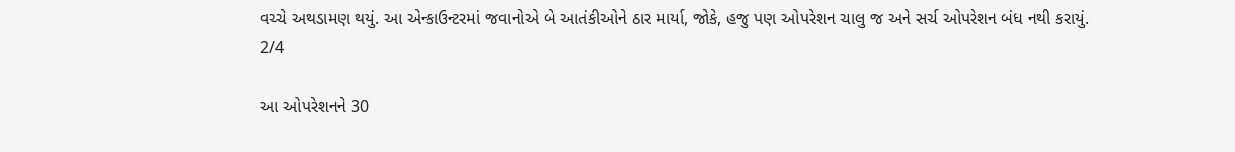વચ્ચે અથડામણ થયું. આ એન્કાઉન્ટરમાં જવાનોએ બે આતંકીઓને ઠાર માર્યા, જોકે, હજુ પણ ઓપરેશન ચાલુ જ અને સર્ચ ઓપરેશન બંધ નથી કરાયું.
2/4

આ ઓપરેશનને 30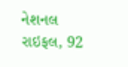નેશનલ રાઇફલ, 92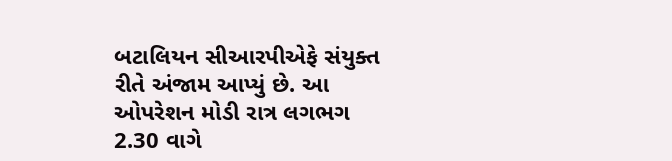બટાલિયન સીઆરપીએફે સંયુક્ત રીતે અંજામ આપ્યું છે. આ ઓપરેશન મોડી રાત્ર લગભગ 2.30 વાગે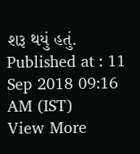શરૂ થયું હતું.
Published at : 11 Sep 2018 09:16 AM (IST)
View More